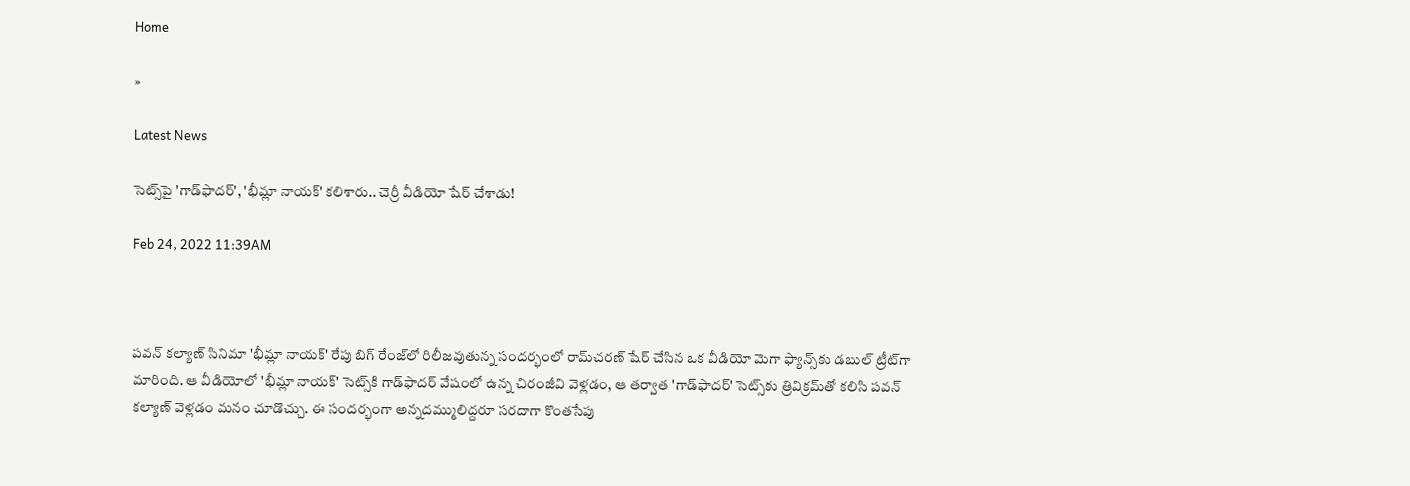Home

»

Latest News

సెట్స్‌పై 'గాడ్‌ఫాద‌ర్‌', 'భీమ్లా నాయ‌క్‌' క‌లిశారు.. చెర్రీ వీడియో షేర్ చేశాడు!

Feb 24, 2022 11:39AM



ప‌వ‌న్ క‌ల్యాణ్ సినిమా 'భీమ్లా నాయ‌క్' రేపు బిగ్ రేంజ్‌లో రిలీజ‌వుతున్న సంద‌ర్భంలో రామ్‌చ‌ర‌ణ్ షేర్ చేసిన ఒక వీడియో మెగా ఫ్యాన్స్‌కు డ‌బుల్ ట్రీట్‌గా మారింది. ఆ వీడియోలో 'భీమ్లా నాయక్' సెట్స్‌కి గాడ్‌ఫాద‌ర్ వేషంలో ఉన్న చిరంజీవి వెళ్ల‌డం, ఆ త‌ర్వాత 'గాడ్‌ఫాద‌ర్' సెట్స్‌కు త్రివిక్ర‌మ్‌తో క‌లిసి ప‌వ‌న్ క‌ల్యాణ్ వెళ్ల‌డం మ‌నం చూడొచ్చు. ఈ సంద‌ర్భంగా అన్న‌ద‌మ్ములిద్ద‌రూ స‌ర‌దాగా కొంత‌సేపు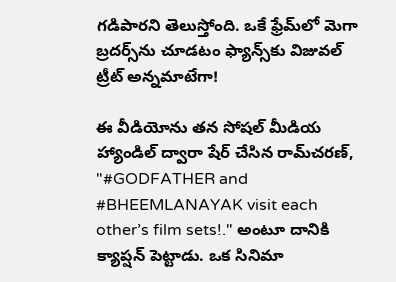గ‌డిపార‌ని తెలుస్తోంది. ఒకే ఫ్రేమ్‌లో మెగా బ్ర‌ద‌ర్స్‌ను చూడ‌టం ఫ్యాన్స్‌కు విజువ‌ల్ ట్రీట్ అన్న‌మాటేగా!

ఈ వీడియోను త‌న సోష‌ల్ మీడియ హ్యాండిల్ ద్వారా షేర్ చేసిన రామ్‌చ‌ర‌ణ్‌, "#GODFATHER and #BHEEMLANAYAK visit each other’s film sets!." అంటూ దానికి క్యాప్ష‌న్ పెట్టాడు. ఒక సినిమా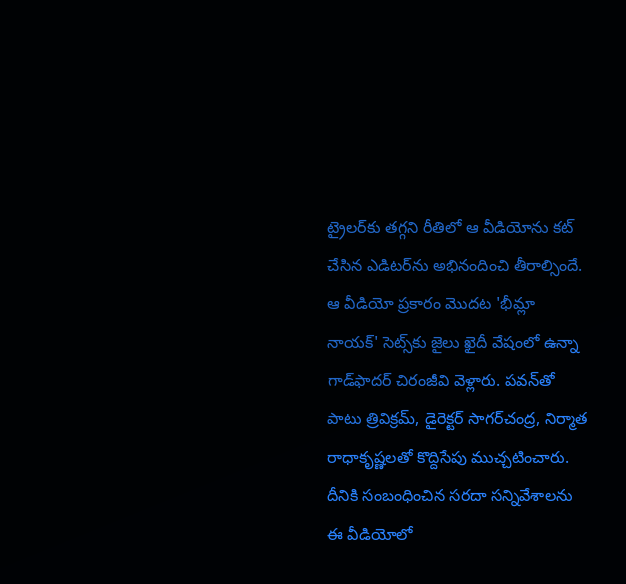ట్రైల‌ర్‌కు త‌గ్గ‌ని రీతిలో ఆ వీడియోను క‌ట్ చేసిన ఎడిట‌ర్‌ను అభినందించి తీరాల్సిందే. ఆ వీడియో ప్ర‌కారం మొద‌ట 'భీమ్లా నాయ‌క్' సెట్స్‌కు జైలు ఖైదీ వేషంలో ఉన్నా గాడ్‌ఫాద‌ర్ చిరంజీవి వెళ్లారు. ప‌వ‌న్‌తో పాటు త్రివిక్ర‌మ్‌, డైరెక్ట‌ర్ సాగ‌ర్‌చంద్ర‌, నిర్మాత రాధాకృష్ణ‌ల‌తో కొద్దిసేపు ముచ్చ‌టించారు. దీనికి సంబంధించిన స‌ర‌దా స‌న్నివేశాల‌ను ఈ వీడియోలో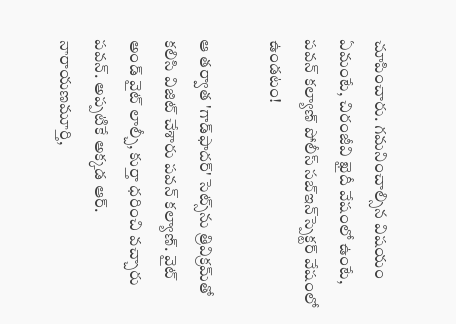చూపించారు. గ‌మ‌నించాల్సిన విష‌యం ఏమంటే, చిరంజీవి ఖైదీ వేషంలో ఉంటే, ప‌వ‌న్ క‌ల్యాణ్ పోలీస్ స‌బ్ఇన్‌స్పెక్ట‌ర్ వేషంలో ఉండ‌టం!

ఆ త‌ర్వాత 'గాడ్‌ఫాద‌ర్' సెట్స్‌ను త్రివిక్ర‌మ్‌తో క‌లిసి విజిట్ చేశారు ప‌వ‌న్ క‌ల్యాణ్‌. వైట్ అండ్ వైట్ లాల్చీ, కుర్తా ధ‌రించి వ‌చ్చారు ప‌వ‌న్‌. అప్ప‌టికే అక్క‌డ ఆర్‌. నారాయ‌ణ‌మూర్తి,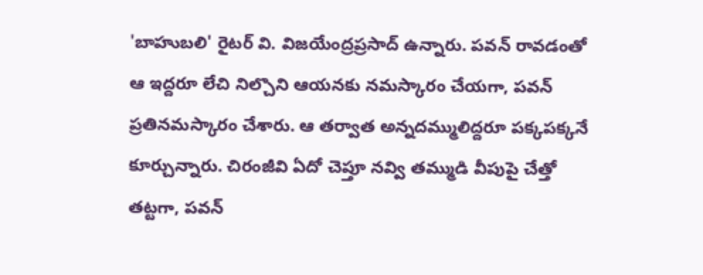'బాహుబ‌లి' రైట‌ర్ వి. విజ‌యేంద్ర‌ప్ర‌సాద్ ఉన్నారు. ప‌వ‌న్ రావ‌డంతో ఆ ఇద్ద‌రూ లేచి నిల్చొని ఆయ‌న‌కు న‌మ‌స్కారం చేయ‌గా, ప‌వ‌న్ ప్ర‌తిన‌మ‌స్కారం చేశారు. ఆ త‌ర్వాత అన్న‌ద‌మ్ములిద్ద‌రూ ప‌క్క‌పక్క‌నే కూర్చున్నారు. చిరంజీవి ఏదో చెప్తూ న‌వ్వి త‌మ్ముడి వీపుపై చేత్తో త‌ట్ట‌గా, ప‌వ‌న్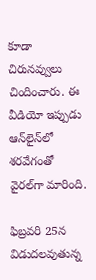కూడా చిరున‌వ్వులు చిందించారు. ఈ వీడియో ఇప్పుడు ఆన్‌లైన్‌లో శ‌ర‌వేగంతో వైర‌ల్‌గా మారింది.

ఫిబ్ర‌వ‌రి 25న విడుద‌ల‌వుతున్న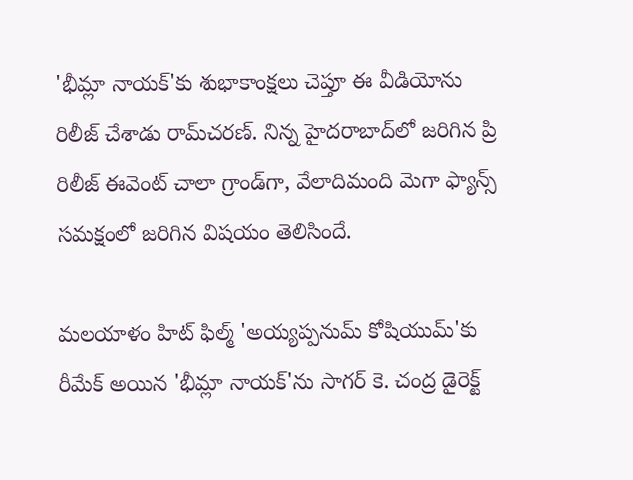'భీమ్లా నాయ‌క్‌'కు శుభాకాంక్ష‌లు చెప్తూ ఈ వీడియోను రిలీజ్ చేశాడు రామ్‌చ‌ర‌ణ్‌. నిన్న హైద‌రాబాద్‌లో జ‌రిగిన ప్రి రిలీజ్ ఈవెంట్ చాలా గ్రాండ్‌గా, వేలాదిమంది మెగా ఫ్యాన్స్ స‌మ‌క్షంలో జ‌రిగిన విష‌యం తెలిసిందే.

మ‌ల‌యాళం హిట్ ఫిల్మ్ 'అయ్య‌ప్ప‌నుమ్ కోషియుమ్‌'కు రీమేక్ అయిన 'భీమ్లా నాయ‌క్‌'ను సాగ‌ర్ కె. చంద్ర డైరెక్ట్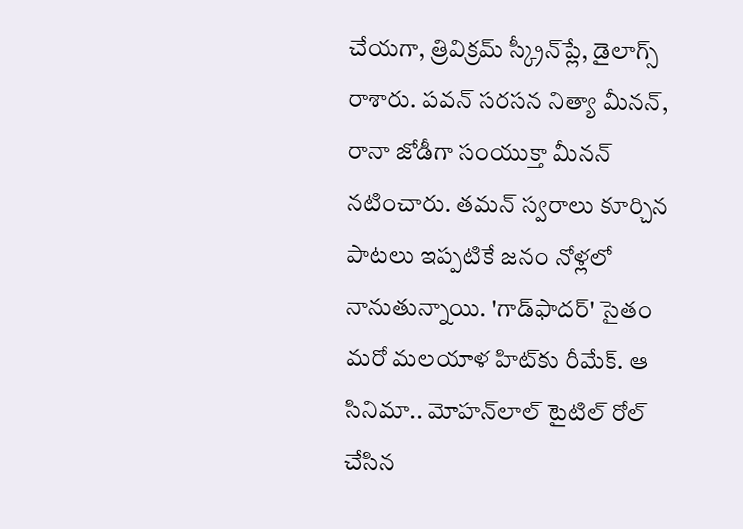చేయ‌గా, త్రివిక్ర‌మ్ స్క్రీన్‌ప్లే, డైలాగ్స్ రాశారు. ప‌వ‌న్ స‌ర‌స‌న నిత్యా మీన‌న్‌, రానా జోడీగా సంయుక్తా మీన‌న్ న‌టించారు. త‌మ‌న్ స్వ‌రాలు కూర్చిన పాటలు ఇప్ప‌టికే జ‌నం నోళ్ల‌లో నానుతున్నాయి. 'గాడ్‌ఫాద‌ర్' సైతం మ‌రో మ‌ల‌యాళ హిట్‌కు రీమేక్. ఆ సినిమా.. మోహ‌న్‌లాల్ టైటిల్ రోల్ చేసిన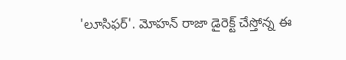'లూసిఫ‌ర్‌'. మోహ‌న్ రాజా డైరెక్ట్ చేస్తోన్న ఈ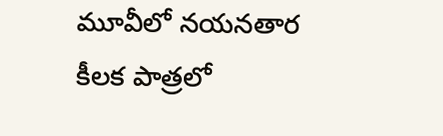మూవీలో న‌య‌న‌తార కీల‌క పాత్ర‌లో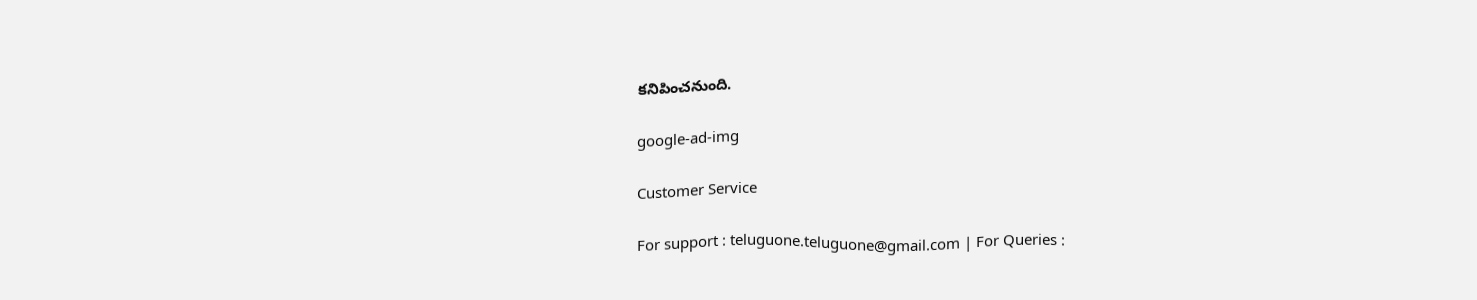క‌నిపించ‌నుంది.

google-ad-img

Customer Service

For support : teluguone.teluguone@gmail.com | For Queries :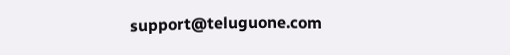support@teluguone.com